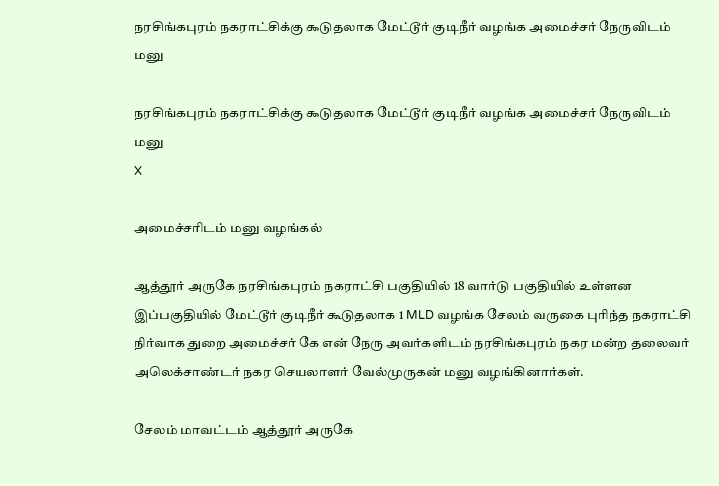நரசிங்கபுரம் நகராட்சிக்கு ௯டுதலாக மேட்டூர் குடிநீர் வழங்க அமைச்சர் நேருவிடம் மனு

நரசிங்கபுரம் நகராட்சிக்கு ௯டுதலாக மேட்டூர் குடிநீர் வழங்க அமைச்சர் நேருவிடம் மனு
X

அமைச்சரிடம் மனு வழங்கல்

ஆத்தூர் அருகே நரசிங்கபுரம் நகராட்சி பகுதியில் 18 வார்டு பகுதியில் உள்ளன இப்பகுதியில் மேட்டூர் குடிநீர் கூடுதலாக 1 MLD வழங்க சேலம் வருகை புரிந்த நகராட்சி நிர்வாக துறை அமைச்சர் கே என் நேரு அவர்களிடம் நரசிங்கபுரம் நகர மன்ற தலைவர் அலெக்சாண்டர் நகர செயலாளர் வேல்முருகன் மனு வழங்கினார்கள்.

சேலம் மாவட்டம் ஆத்தூர் அருகே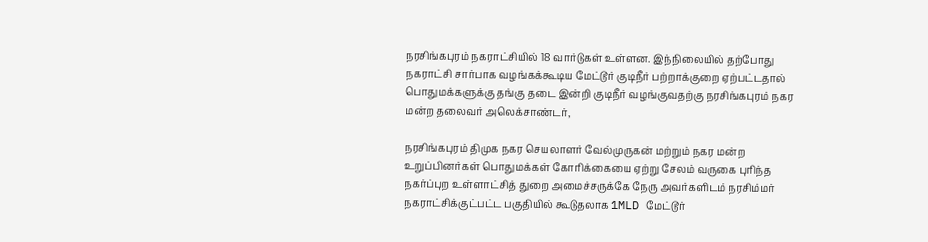நரசிங்கபுரம் நகராட்சியில் 18 வார்டுகள் உள்ளன. இந்நிலையில் தற்போது நகராட்சி சார்பாக வழங்கக்கூடிய மேட்டூர் குடிநீர் பற்றாக்குறை ஏற்பட்டதால் பொதுமக்களுக்கு தங்கு தடை இன்றி குடிநீர் வழங்குவதற்கு நரசிங்கபுரம் நகர மன்ற தலைவர் அலெக்சாண்டர்,

நரசிங்கபுரம் திமுக நகர செயலாளர் வேல்முருகன் மற்றும் நகர மன்ற உறுப்பினர்கள் பொதுமக்கள் கோரிக்கையை ஏற்று சேலம் வருகை புரிந்த நகர்ப்புற உள்ளாட்சித் துறை அமைச்சருக்கே நேரு அவர்களிடம் நரசிம்மர் நகராட்சிக்குட்பட்ட பகுதியில் கூடுதலாக 1MLD மேட்டூர்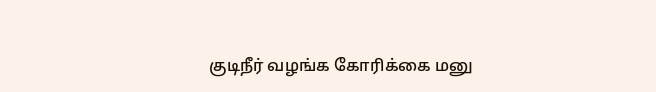குடிநீர் வழங்க கோரிக்கை மனு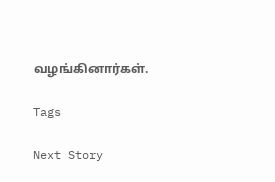வழங்கினார்கள்.

Tags

Next Story